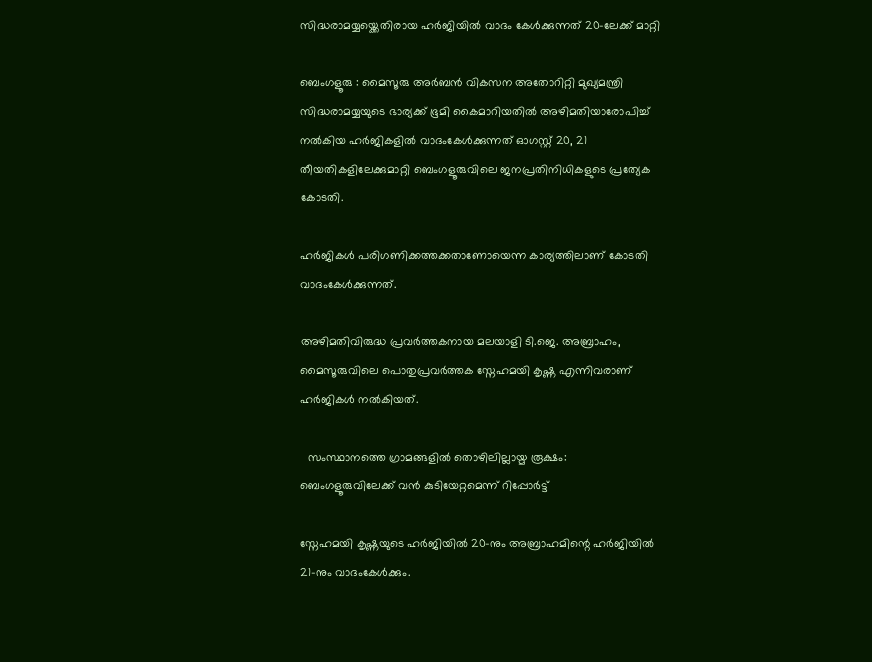സിദ്ധരാമയ്യയ്ക്കെതിരായ ഹർജിയിൽ വാദം കേൾക്കുന്നത് 20-ലേക്ക് മാറ്റി

ബെംഗളൂരു : മൈസൂരു അർബൻ വികസന അതോറിറ്റി മുഖ്യമന്ത്രി സിദ്ധരാമയ്യയുടെ ഭാര്യക്ക് ഭൂമി കൈമാറിയതിൽ അഴിമതിയാരോപിച്ച് നൽകിയ ഹർജികളിൽ വാദംകേൾക്കുന്നത് ഓഗസ്റ്റ് 20, 21 തീയതികളിലേക്കുമാറ്റി ബെംഗളൂരുവിലെ ജനപ്രതിനിധികളുടെ പ്രത്യേക കോടതി.

ഹർജികൾ പരിഗണിക്കത്തക്കതാണോയെന്ന കാര്യത്തിലാണ് കോടതി വാദംകേൾക്കുന്നത്.

അഴിമതിവിരുദ്ധ പ്രവർത്തകനായ മലയാളി ടി.ജെ. അബ്രാഹം, മൈസൂരുവിലെ പൊതുപ്രവർത്തക സ്നേഹമയി കൃഷ്ണ എന്നിവരാണ് ഹർജികൾ നൽകിയത്.

  സംസ്ഥാനത്തെ ഗ്രാമങ്ങളിൽ തൊഴിലില്ലായ്മ രൂക്ഷം: ബെംഗളൂരുവിലേക്ക് വൻ കുടിയേറ്റമെന്ന് റിപ്പോർട്ട്

സ്നേഹമയി കൃഷ്ണയുടെ ഹർജിയിൽ 20-നും അബ്രാഹമിന്റെ ഹർജിയിൽ 21-നും വാദംകേൾക്കും.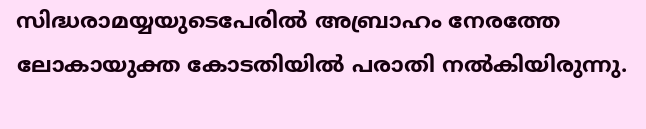സിദ്ധരാമയ്യയുടെപേരിൽ അബ്രാഹം നേരത്തേ ലോകായുക്ത കോടതിയിൽ പരാതി നൽകിയിരുന്നു.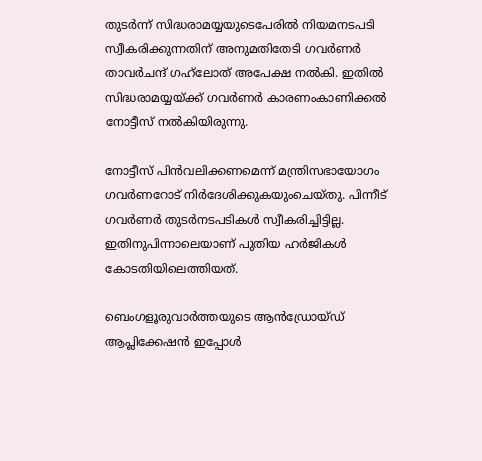തുടർന്ന് സിദ്ധരാമയ്യയുടെപേരിൽ നിയമനടപടി സ്വീകരിക്കുന്നതിന് അനുമതിതേടി ഗവർണർ താവർചന്ദ് ഗഹ്‌ലോത് അപേക്ഷ നൽകി. ഇതിൽ സിദ്ധരാമയ്യയ്ക്ക് ഗവർണർ കാരണംകാണിക്കൽ നോട്ടീസ് നൽകിയിരുന്നു.

നോട്ടീസ് പിൻവലിക്കണമെന്ന് മന്ത്രിസഭായോഗം ഗവർണറോട് നിർദേശിക്കുകയുംചെയ്തു. പിന്നീട് ഗവർണർ തുടർനടപടികൾ സ്വീകരിച്ചിട്ടില്ല. ഇതിനുപിന്നാലെയാണ് പുതിയ ഹർജികൾ കോടതിയിലെത്തിയത്.

ബെംഗളൂരുവാർത്തയുടെ ആൻഡ്രോയ്ഡ് ആപ്ലിക്കേഷൻ ഇപ്പോൾ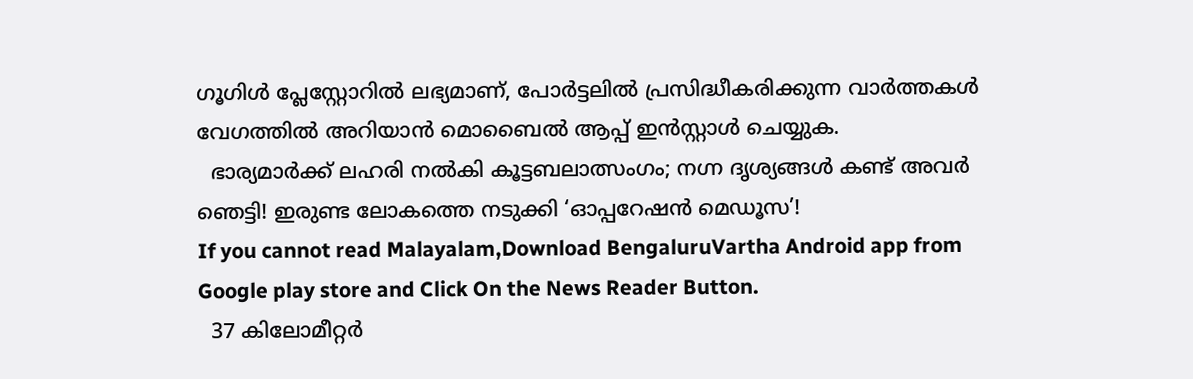ഗൂഗിൾ പ്ലേസ്റ്റോറിൽ ലഭ്യമാണ്, പോർട്ടലിൽ പ്രസിദ്ധീകരിക്കുന്ന വാർത്തകൾ വേഗത്തിൽ അറിയാൻ മൊബൈൽ ആപ്പ് ഇൻസ്റ്റാൾ ചെയ്യുക.
  ഭാര്യമാർക്ക് ലഹരി നൽകി കൂട്ടബലാത്സംഗം; നഗ്ന ദൃശ്യങ്ങൾ കണ്ട് അവർ ഞെട്ടി! ഇരുണ്ട ലോകത്തെ നടുക്കി ‘ഓപ്പറേഷൻ മെഡൂസ’!
If you cannot read Malayalam,Download BengaluruVartha Android app from Google play store and Click On the News Reader Button.
  37 കിലോമീറ്റർ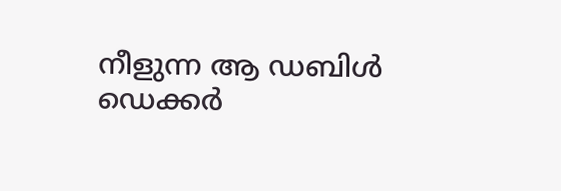നീളുന്ന ആ ഡബിൾ ഡെക്കർ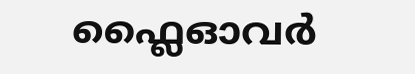ഫ്ലൈഓവർ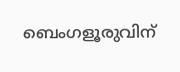ബെംഗളൂരുവിന്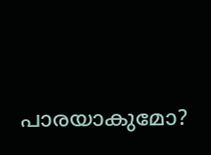പാരയാകുമോ?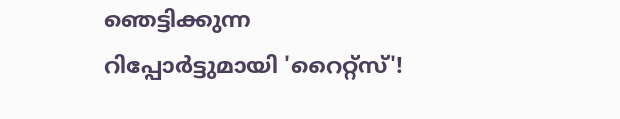ഞെട്ടിക്കുന്ന റിപ്പോർട്ടുമായി 'റൈറ്റ്സ്'!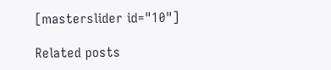[masterslider id="10"]

Related posts